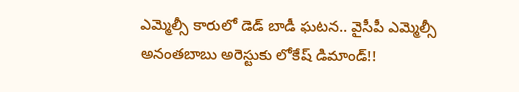ఎమ్మెల్సీ కారులో డెడ్ బాడీ ఘటన.. వైసీపీ ఎమ్మెల్సీ అనంతబాబు అరెస్టుకు లోకేష్ డిమాండ్!!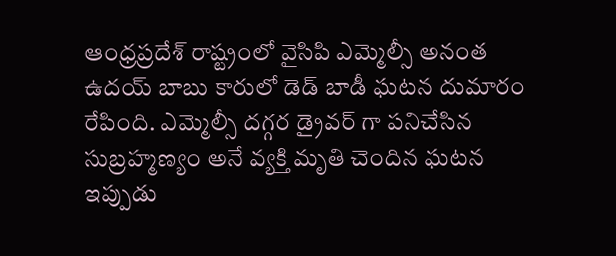ఆంధ్రప్రదేశ్ రాష్ట్రంలో వైసిపి ఎమ్మెల్సీ అనంత ఉదయ్ బాబు కారులో డెడ్ బాడీ ఘటన దుమారం రేపింది. ఎమ్మెల్సీ దగ్గర డ్రైవర్ గా పనిచేసిన సుబ్రహ్మణ్యం అనే వ్యక్తి మృతి చెందిన ఘటన ఇప్పుడు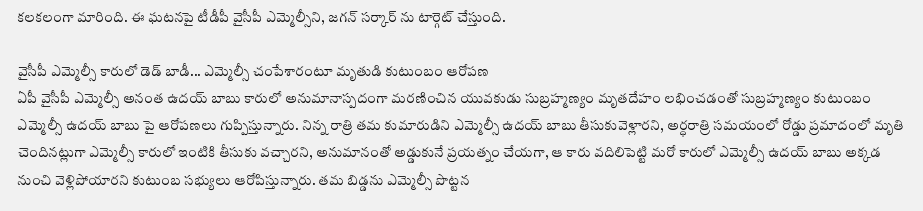కలకలంగా మారింది. ఈ ఘటనపై టీడీపీ వైసీపీ ఎమ్మెల్సీని, జగన్ సర్కార్ ను టార్గెట్ చేస్తుంది.

వైసీపీ ఎమ్మెల్సీ కారులో డెడ్ బాడీ... ఎమ్మెల్సీ చంపేశారంటూ మృతుడి కుటుంబం ఆరోపణ
ఏపీ వైసీపీ ఎమ్మెల్సీ అనంత ఉదయ్ బాబు కారులో అనుమానాస్పదంగా మరణించిన యువకుడు సుబ్రహ్మణ్యం మృతదేహం లభించడంతో సుబ్రహ్మణ్యం కుటుంబం ఎమ్మెల్సీ ఉదయ్ బాబు పై ఆరోపణలు గుప్పిస్తున్నారు. నిన్న రాత్రి తమ కుమారుడిని ఎమ్మెల్సీ ఉదయ్ బాబు తీసుకువెళ్లారని, అర్ధరాత్రి సమయంలో రోడ్డు ప్రమాదంలో మృతి చెందినట్లుగా ఎమ్మెల్సీ కారులో ఇంటికి తీసుకు వచ్చారని, అనుమానంతో అడ్డుకునే ప్రయత్నం చేయగా, ఆ కారు వదిలిపెట్టి మరో కారులో ఎమ్మెల్సీ ఉదయ్ బాబు అక్కడ నుంచి వెళ్లిపోయారని కుటుంబ సభ్యులు ఆరోపిస్తున్నారు. తమ బిడ్డను ఎమ్మెల్సీ పొట్టన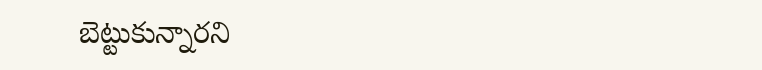బెట్టుకున్నారని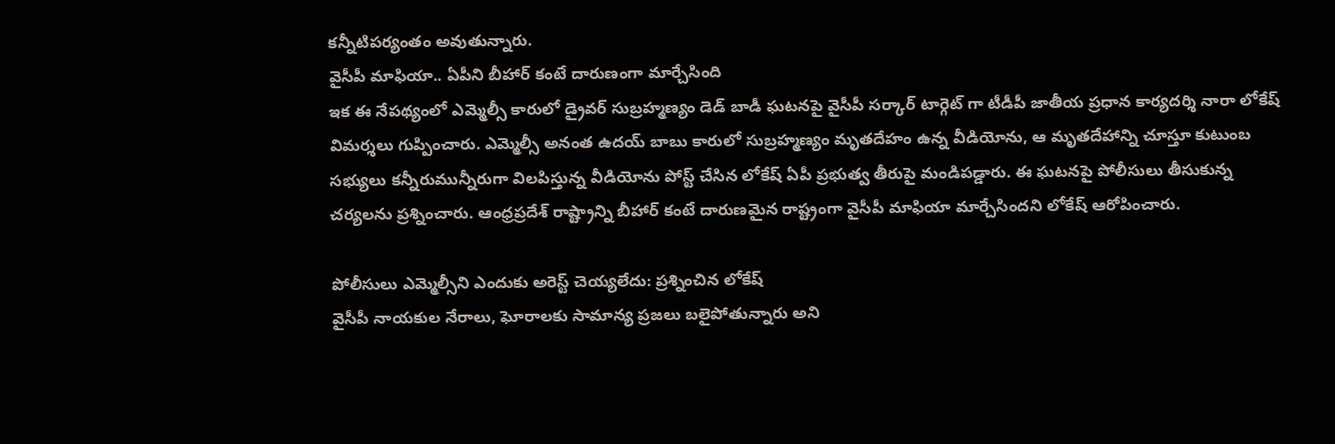కన్నీటిపర్యంతం అవుతున్నారు.
వైసీపీ మాఫియా.. ఏపీని బీహార్ కంటే దారుణంగా మార్చేసింది
ఇక ఈ నేపథ్యంలో ఎమ్మెల్సీ కారులో డ్రైవర్ సుబ్రహ్మణ్యం డెడ్ బాడీ ఘటనపై వైసీపీ సర్కార్ టార్గెట్ గా టీడీపీ జాతీయ ప్రధాన కార్యదర్శి నారా లోకేష్ విమర్శలు గుప్పించారు. ఎమ్మెల్సీ అనంత ఉదయ్ బాబు కారులో సుబ్రహ్మణ్యం మృతదేహం ఉన్న వీడియోను, ఆ మృతదేహాన్ని చూస్తూ కుటుంబ సభ్యులు కన్నీరుమున్నీరుగా విలపిస్తున్న వీడియోను పోస్ట్ చేసిన లోకేష్ ఏపీ ప్రభుత్వ తీరుపై మండిపడ్డారు. ఈ ఘటనపై పోలీసులు తీసుకున్న చర్యలను ప్రశ్నించారు. ఆంధ్రప్రదేశ్ రాష్ట్రాన్ని బీహార్ కంటే దారుణమైన రాష్ట్రంగా వైసీపీ మాఫియా మార్చేసిందని లోకేష్ ఆరోపించారు.

పోలీసులు ఎమ్మెల్సీని ఎందుకు అరెస్ట్ చెయ్యలేదు: ప్రశ్నించిన లోకేష్
వైసీపీ నాయకుల నేరాలు, ఘోరాలకు సామాన్య ప్రజలు బలైపోతున్నారు అని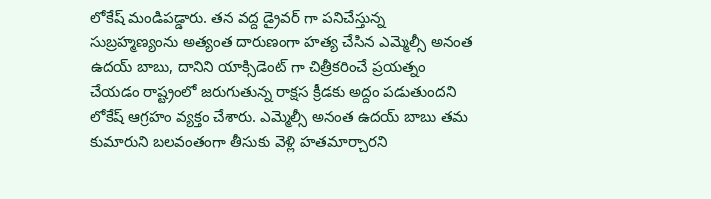లోకేష్ మండిపడ్డారు. తన వద్ద డ్రైవర్ గా పనిచేస్తున్న సుబ్రహ్మణ్యంను అత్యంత దారుణంగా హత్య చేసిన ఎమ్మెల్సీ అనంత ఉదయ్ బాబు, దానిని యాక్సిడెంట్ గా చిత్రీకరించే ప్రయత్నం చేయడం రాష్ట్రంలో జరుగుతున్న రాక్షస క్రీడకు అద్దం పడుతుందని లోకేష్ ఆగ్రహం వ్యక్తం చేశారు. ఎమ్మెల్సీ అనంత ఉదయ్ బాబు తమ కుమారుని బలవంతంగా తీసుకు వెళ్లి హతమార్చారని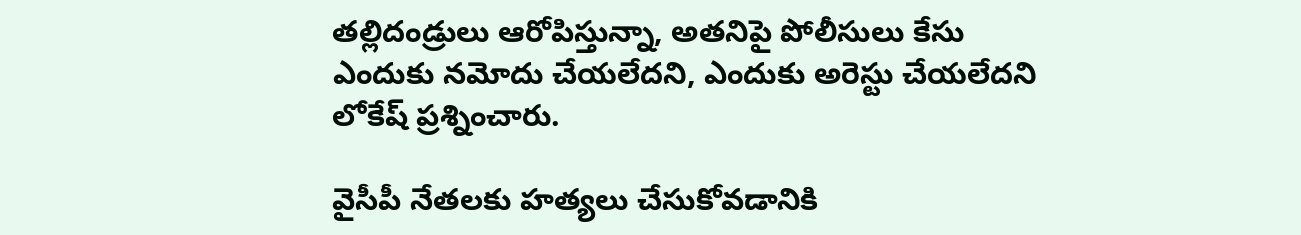తల్లిదండ్రులు ఆరోపిస్తున్నా, అతనిపై పోలీసులు కేసు ఎందుకు నమోదు చేయలేదని, ఎందుకు అరెస్టు చేయలేదని లోకేష్ ప్రశ్నించారు.

వైసీపీ నేతలకు హత్యలు చేసుకోవడానికి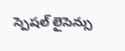స్పెషల్ లైసెన్సు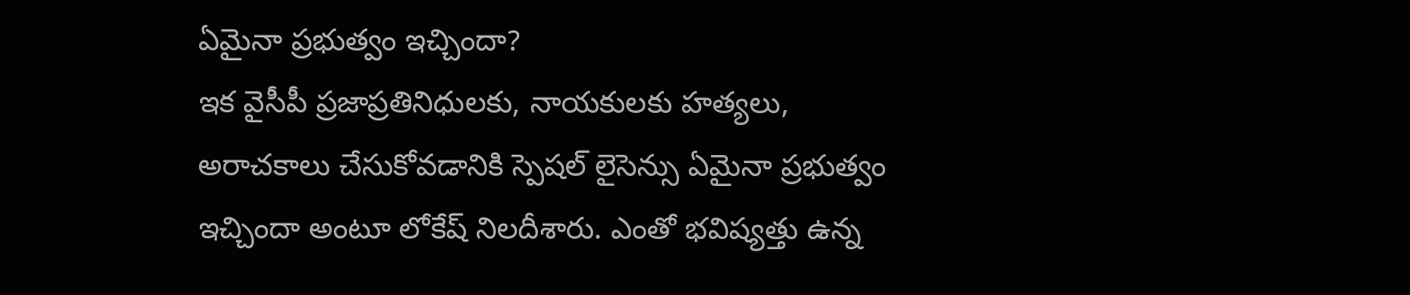ఏమైనా ప్రభుత్వం ఇచ్చిందా?
ఇక వైసీపీ ప్రజాప్రతినిధులకు, నాయకులకు హత్యలు, అరాచకాలు చేసుకోవడానికి స్పెషల్ లైసెన్సు ఏమైనా ప్రభుత్వం ఇచ్చిందా అంటూ లోకేష్ నిలదీశారు. ఎంతో భవిష్యత్తు ఉన్న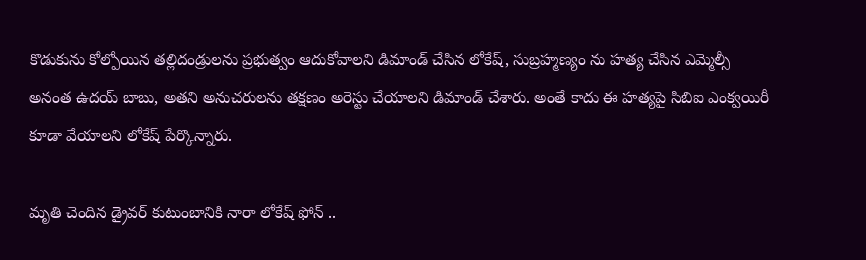కొడుకును కోల్పోయిన తల్లిదండ్రులను ప్రభుత్వం ఆదుకోవాలని డిమాండ్ చేసిన లోకేష్, సుబ్రహ్మణ్యం ను హత్య చేసిన ఎమ్మెల్సీ అనంత ఉదయ్ బాబు, అతని అనుచరులను తక్షణం అరెస్టు చేయాలని డిమాండ్ చేశారు. అంతే కాదు ఈ హత్యపై సిబిఐ ఎంక్వయిరీ కూడా వేయాలని లోకేష్ పేర్కొన్నారు.

మృతి చెందిన డ్రైవర్ కుటుంబానికి నారా లోకేష్ ఫోన్ ..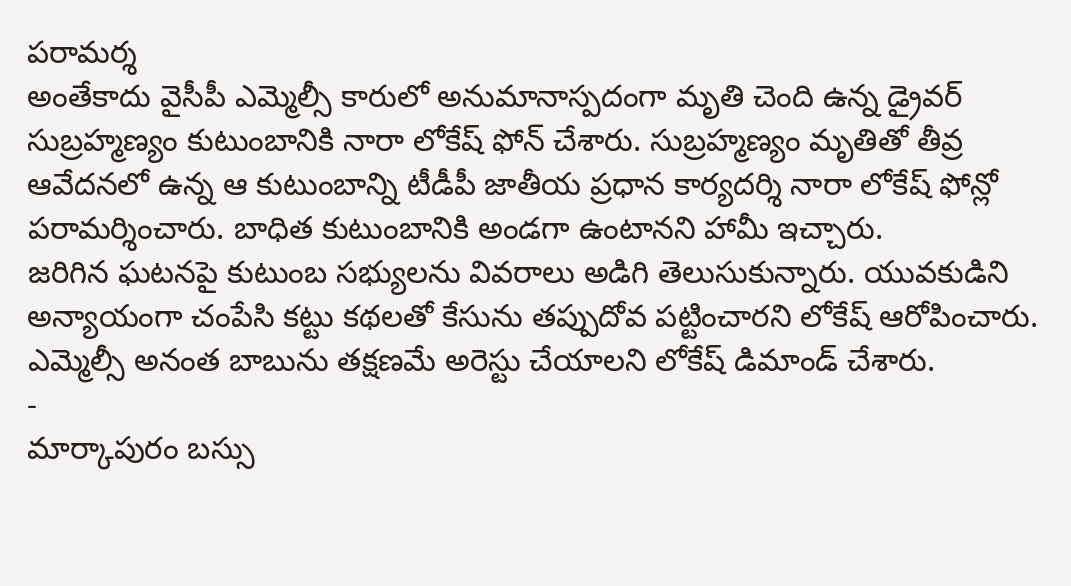పరామర్శ
అంతేకాదు వైసీపీ ఎమ్మెల్సీ కారులో అనుమానాస్పదంగా మృతి చెంది ఉన్న డ్రైవర్ సుబ్రహ్మణ్యం కుటుంబానికి నారా లోకేష్ ఫోన్ చేశారు. సుబ్రహ్మణ్యం మృతితో తీవ్ర ఆవేదనలో ఉన్న ఆ కుటుంబాన్ని టీడీపీ జాతీయ ప్రధాన కార్యదర్శి నారా లోకేష్ ఫోన్లో పరామర్శించారు. బాధిత కుటుంబానికి అండగా ఉంటానని హామీ ఇచ్చారు.
జరిగిన ఘటనపై కుటుంబ సభ్యులను వివరాలు అడిగి తెలుసుకున్నారు. యువకుడిని అన్యాయంగా చంపేసి కట్టు కథలతో కేసును తప్పుదోవ పట్టించారని లోకేష్ ఆరోపించారు. ఎమ్మెల్సీ అనంత బాబును తక్షణమే అరెస్టు చేయాలని లోకేష్ డిమాండ్ చేశారు.
-
మార్కాపురం బస్సు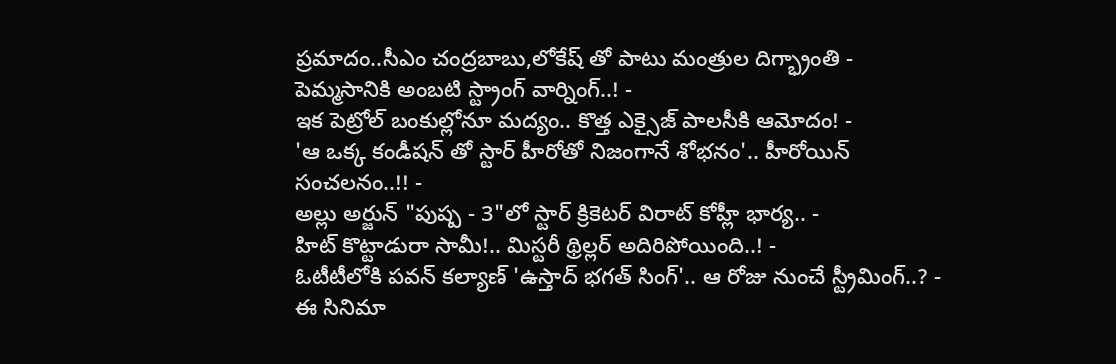ప్రమాదం..సీఎం చంద్రబాబు,లోకేష్ తో పాటు మంత్రుల దిగ్భ్రాంతి -
పెమ్మసానికి అంబటి స్ట్రాంగ్ వార్నింగ్..! -
ఇక పెట్రోల్ బంకుల్లోనూ మద్యం.. కొత్త ఎక్సైజ్ పాలసీకి ఆమోదం! -
'ఆ ఒక్క కండీషన్ తో స్టార్ హీరోతో నిజంగానే శోభనం'.. హీరోయిన్ సంచలనం..!! -
అల్లు అర్జున్ "పుష్ప - 3"లో స్టార్ క్రికెటర్ విరాట్ కోహ్లీ భార్య.. -
హిట్ కొట్టాడురా సామీ!.. మిస్టరీ థ్రిల్లర్ అదిరిపోయింది..! -
ఓటీటీలోకి పవన్ కల్యాణ్ 'ఉస్తాద్ భగత్ సింగ్'.. ఆ రోజు నుంచే స్ట్రీమింగ్..? -
ఈ సినిమా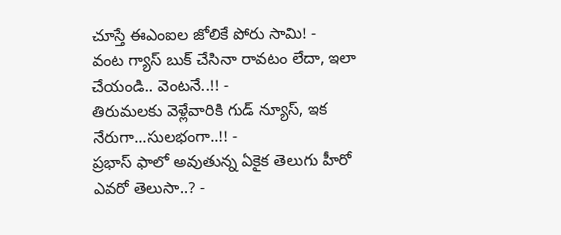చూస్తే ఈఎంఐల జోలికే పోరు సామి! -
వంట గ్యాస్ బుక్ చేసినా రావటం లేదా, ఇలా చేయండి.. వెంటనే..!! -
తిరుమలకు వెళ్లేవారికి గుడ్ న్యూస్, ఇక నేరుగా...సులభంగా..!! -
ప్రభాస్ ఫాలో అవుతున్న ఏకైక తెలుగు హీరో ఎవరో తెలుసా..? -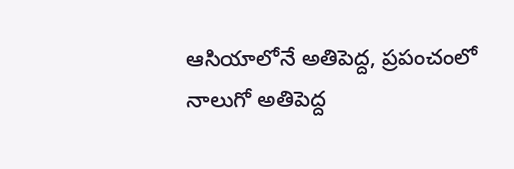ఆసియాలోనే అతిపెద్ద, ప్రపంచంలో నాలుగో అతిపెద్ద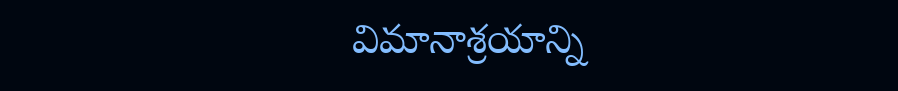విమానాశ్రయాన్ని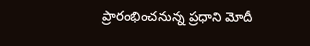ప్రారంభించనున్న ప్రధాని మోదీ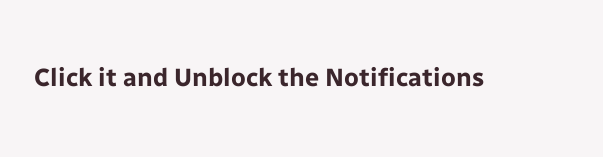Click it and Unblock the Notifications